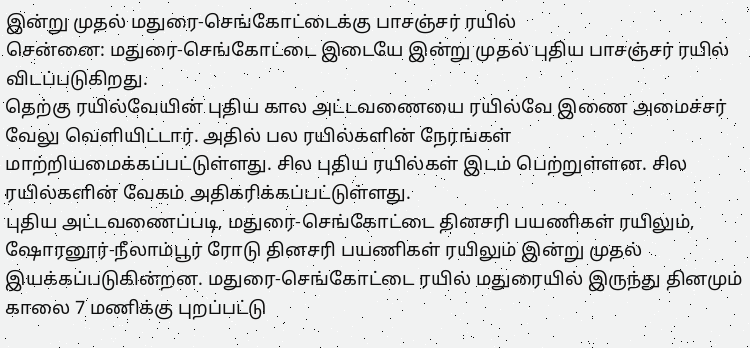இன்று முதல் மதுரை-செங்கோட்டைக்கு பாசஞ்சர் ரயில்
சென்னை: மதுரை-செங்கோட்டை இடையே இன்று முதல் புதிய பாசஞ்சர் ரயில் விடப்படுகிறது.
தெற்கு ரயில்வேயின் புதிய கால அட்டவணையை ரயில்வே இணை அமைச்சர் வேலு வெளியிட்டார். அதில் பல ரயில்களின் நேரங்கள் மாற்றியமைக்கப்பட்டுள்ளது. சில புதிய ரயில்கள் இடம் பெற்றுள்ளன. சில ரயில்களின் வேகம் அதிகரிக்கப்பட்டுள்ளது.
புதிய அட்டவணைப்படி, மதுரை-செங்கோட்டை தினசரி பயணிகள் ரயிலும், ஷோரனூர்-நீலாம்பூர் ரோடு தினசரி பயணிகள் ரயிலும் இன்று முதல் இயக்கப்படுகின்றன. மதுரை-செங்கோட்டை ரயில் மதுரையில் இருந்து தினமும் காலை 7 மணிக்கு புறப்பட்டு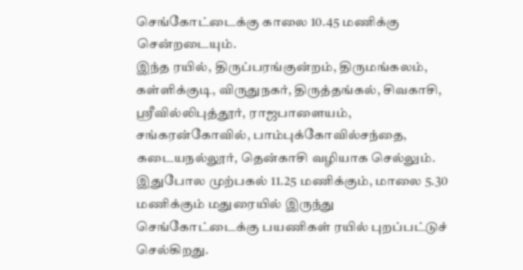செங்கோட்டைக்கு காலை 10.45 மணிக்கு சென்றடையும்.
இந்த ரயில், திருப்பரங்குன்றம், திருமங்கலம், கள்ளிக்குடி, விருதுநகர், திருத்தங்கல், சிவகாசி, ஸ்ரீவில்லிபுத்தூர், ராஜபாளையம், சங்கரன்கோவில், பாம்புக்கோவில்சந்தை, கடையநல்லூர், தென்காசி வழியாக செல்லும். இதுபோல முற்பகல் 11.25 மணிக்கும், மாலை 5.30 மணிக்கும் மதுரையில் இருந்து செங்கோட்டைக்கு பயணிகள் ரயில் புறப்பட்டுச் செல்கிறது.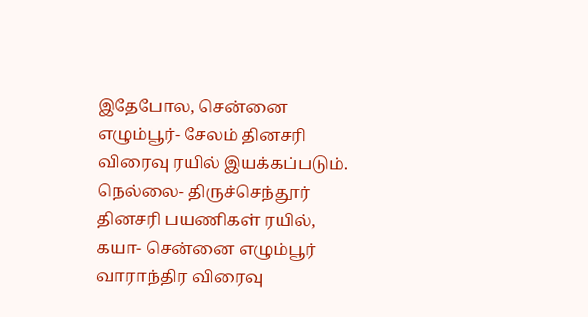இதேபோல, சென்னை எழும்பூர்- சேலம் தினசரி விரைவு ரயில் இயக்கப்படும். நெல்லை- திருச்செந்தூர் தினசரி பயணிகள் ரயில், கயா- சென்னை எழும்பூர் வாராந்திர விரைவு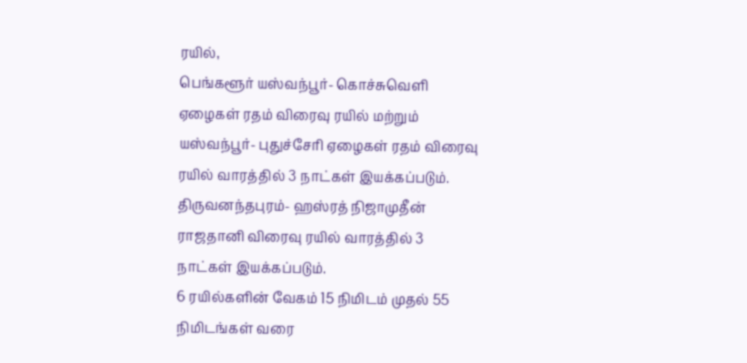ரயில்,
பெங்களூர் யஸ்வந்பூர்- கொச்சுவெளி ஏழைகள் ரதம் விரைவு ரயில் மற்றும் யஸ்வந்பூர்- புதுச்சேரி ஏழைகள் ரதம் விரைவு ரயில் வாரத்தில் 3 நாட்கள் இயக்கப்படும்.
திருவனந்தபுரம்- ஹஸ்ரத் நிஜாமுதீன் ராஜதானி விரைவு ரயில் வாரத்தில் 3 நாட்கள் இயக்கப்படும்.
6 ரயில்களின் வேகம் 15 நிமிடம் முதல் 55 நிமிடங்கள் வரை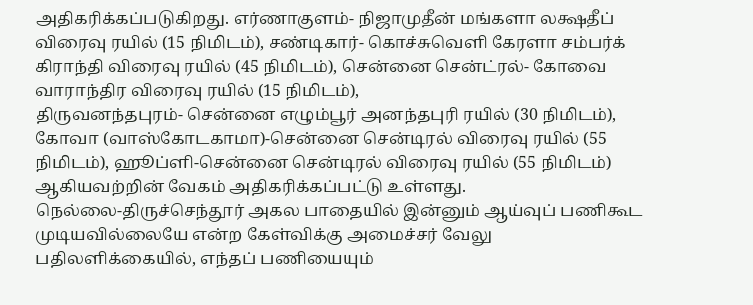அதிகரிக்கப்படுகிறது. எர்ணாகுளம்- நிஜாமுதீன் மங்களா லக்ஷதீப் விரைவு ரயில் (15 நிமிடம்), சண்டிகார்- கொச்சுவெளி கேரளா சம்பர்க் கிராந்தி விரைவு ரயில் (45 நிமிடம்), சென்னை சென்ட்ரல்- கோவை வாராந்திர விரைவு ரயில் (15 நிமிடம்),
திருவனந்தபுரம்- சென்னை எழும்பூர் அனந்தபுரி ரயில் (30 நிமிடம்), கோவா (வாஸ்கோடகாமா)-சென்னை சென்டிரல் விரைவு ரயில் (55 நிமிடம்), ஹூப்ளி-சென்னை சென்டிரல் விரைவு ரயில் (55 நிமிடம்) ஆகியவற்றின் வேகம் அதிகரிக்கப்பட்டு உள்ளது.
நெல்லை-திருச்செந்தூர் அகல பாதையில் இன்னும் ஆய்வுப் பணிகூட முடியவில்லையே என்ற கேள்விக்கு அமைச்சர் வேலு பதிலளிக்கையில், எந்தப் பணியையும்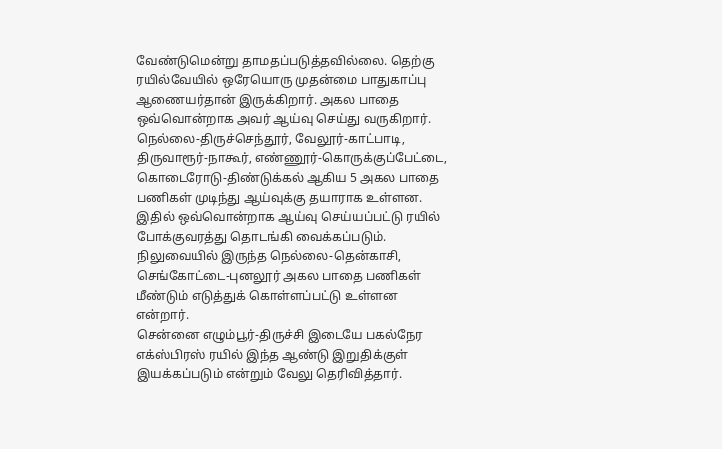வேண்டுமென்று தாமதப்படுத்தவில்லை. தெற்கு ரயில்வேயில் ஒரேயொரு முதன்மை பாதுகாப்பு ஆணையர்தான் இருக்கிறார். அகல பாதை ஒவ்வொன்றாக அவர் ஆய்வு செய்து வருகிறார்.
நெல்லை-திருச்செந்தூர், வேலூர்-காட்பாடி, திருவாரூர்-நாகூர், எண்ணூர்-கொருக்குப்பேட்டை, கொடைரோடு-திண்டுக்கல் ஆகிய 5 அகல பாதை பணிகள் முடிந்து ஆய்வுக்கு தயாராக உள்ளன. இதில் ஒவ்வொன்றாக ஆய்வு செய்யப்பட்டு ரயில் போக்குவரத்து தொடங்கி வைக்கப்படும். நிலுவையில் இருந்த நெல்லை-தென்காசி, செங்கோட்டை-புனலூர் அகல பாதை பணிகள் மீண்டும் எடுத்துக் கொள்ளப்பட்டு உள்ளன என்றார்.
சென்னை எழும்பூர்-திருச்சி இடையே பகல்நேர எக்ஸ்பிரஸ் ரயில் இந்த ஆண்டு இறுதிக்குள் இயக்கப்படும் என்றும் வேலு தெரிவித்தார்.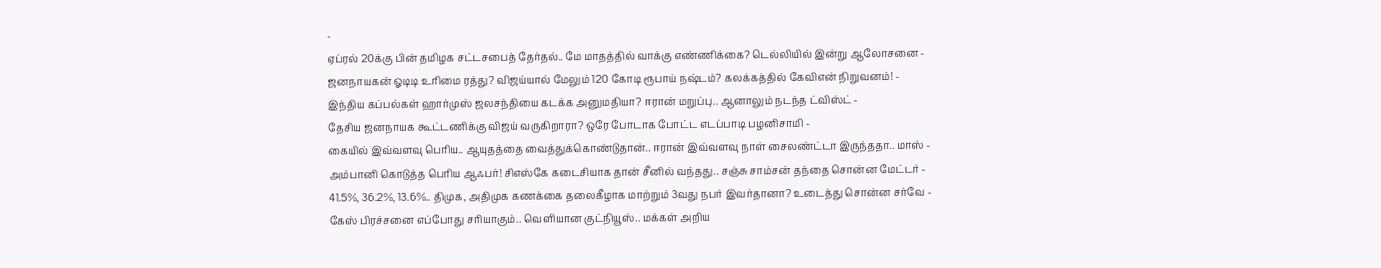-
ஏப்ரல் 20க்கு பின் தமிழக சட்டசபைத் தேர்தல்.. மே மாதத்தில் வாக்கு எண்ணிக்கை? டெல்லியில் இன்று ஆலோசனை -
ஜனநாயகன் ஓடிடி உரிமை ரத்து? விஜய்யால் மேலும் 120 கோடி ரூபாய் நஷ்டம்? கலக்கத்தில் கேவிஎன் நிறுவனம்! -
இந்திய கப்பல்கள் ஹார்முஸ் ஜலசந்தியை கடக்க அனுமதியா? ஈரான் மறுப்பு.. ஆனாலும் நடந்த ட்விஸ்ட் -
தேசிய ஜனநாயக கூட்டணிக்கு விஜய் வருகிறாரா? ஒரே போடாக போட்ட எடப்பாடி பழனிசாமி -
கையில் இவ்வளவு பெரிய.. ஆயுதத்தை வைத்துக்கொண்டுதான்.. ஈரான் இவ்வளவு நாள் சைலண்ட்டா இருந்ததா.. மாஸ் -
அம்பானி கொடுத்த பெரிய ஆஃபர்! சிஎஸ்கே கடைசியாக தான் சீனில் வந்தது.. சஞ்சு சாம்சன் தந்தை சொன்ன மேட்டர் -
41.5%, 36.2%, 13.6%.. திமுக, அதிமுக கணக்கை தலைகீழாக மாற்றும் 3வது நபர் இவர்தானா? உடைத்து சொன்ன சர்வே -
கேஸ் பிரச்சனை எப்போது சரியாகும்.. வெளியான குட்நியூஸ்.. மக்கள் அறிய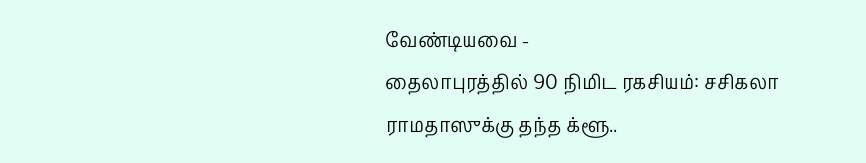வேண்டியவை -
தைலாபுரத்தில் 90 நிமிட ரகசியம்: சசிகலா ராமதாஸுக்கு தந்த க்ளூ..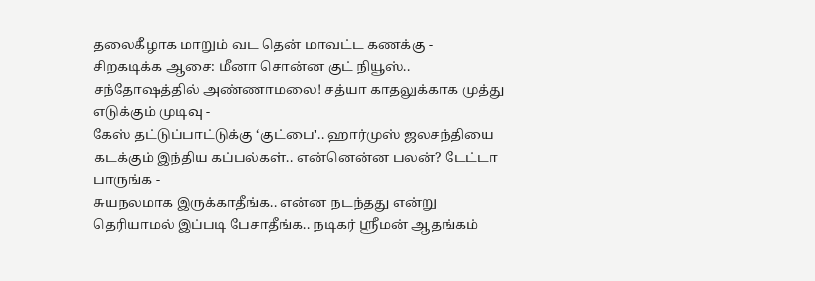தலைகீழாக மாறும் வட தென் மாவட்ட கணக்கு -
சிறகடிக்க ஆசை: மீனா சொன்ன குட் நியூஸ்.. சந்தோஷத்தில் அண்ணாமலை! சத்யா காதலுக்காக முத்து எடுக்கும் முடிவு -
கேஸ் தட்டுப்பாட்டுக்கு ‘குட்பை'.. ஹார்முஸ் ஜலசந்தியை கடக்கும் இந்திய கப்பல்கள்.. என்னென்ன பலன்? டேட்டா பாருங்க -
சுயநலமாக இருக்காதீங்க.. என்ன நடந்தது என்று தெரியாமல் இப்படி பேசாதீங்க.. நடிகர் ஸ்ரீமன் ஆதங்கம்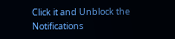Click it and Unblock the Notifications